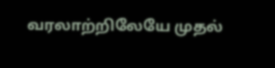வரலாற்றிலேயே முதல்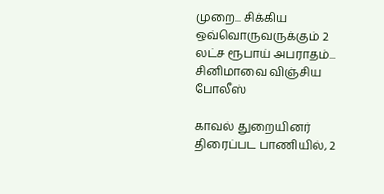முறை... சிக்கிய ஒவ்வொருவருக்கும் 2 லட்ச ரூபாய் அபராதம்... சினிமாவை விஞ்சிய போலீஸ்

காவல் துறையினர் திரைப்பட பாணியில், 2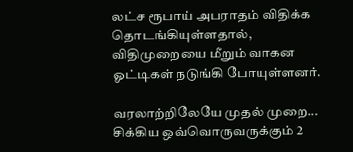லட்ச ரூபாய் அபராதம் விதிக்க தொடங்கியுள்ளதால், விதிமுறையை மீறும் வாகன ஓட்டிகள் நடுங்கி போயுள்ளனர்.

வரலாற்றிலேயே முதல் முறை... சிக்கிய ஒவ்வொருவருக்கும் 2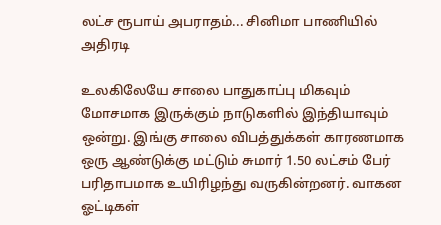லட்ச ரூபாய் அபராதம்... சினிமா பாணியில் அதிரடி

உலகிலேயே சாலை பாதுகாப்பு மிகவும் மோசமாக இருக்கும் நாடுகளில் இந்தியாவும் ஒன்று. இங்கு சாலை விபத்துக்கள் காரணமாக ஒரு ஆண்டுக்கு மட்டும் சுமார் 1.50 லட்சம் பேர் பரிதாபமாக உயிரிழந்து வருகின்றனர். வாகன ஓட்டிகள்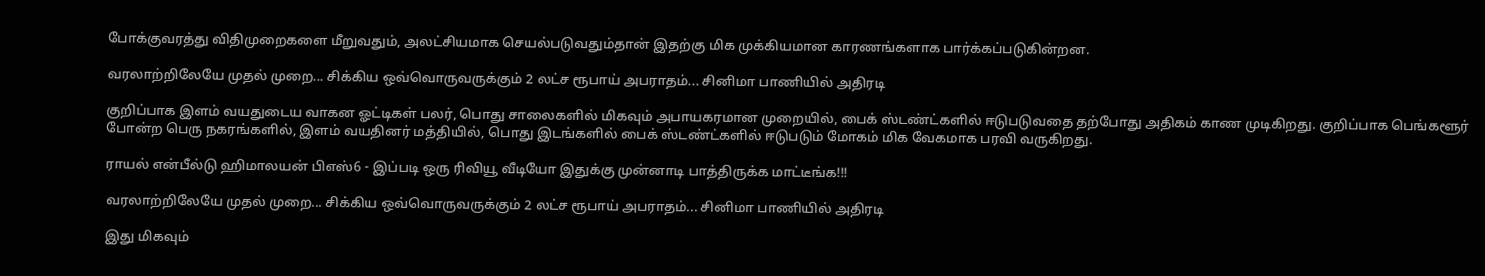போக்குவரத்து விதிமுறைகளை மீறுவதும், அலட்சியமாக செயல்படுவதும்தான் இதற்கு மிக முக்கியமான காரணங்களாக பார்க்கப்படுகின்றன.

வரலாற்றிலேயே முதல் முறை... சிக்கிய ஒவ்வொருவருக்கும் 2 லட்ச ரூபாய் அபராதம்... சினிமா பாணியில் அதிரடி

குறிப்பாக இளம் வயதுடைய வாகன ஓட்டிகள் பலர், பொது சாலைகளில் மிகவும் அபாயகரமான முறையில், பைக் ஸ்டண்ட்களில் ஈடுபடுவதை தற்போது அதிகம் காண முடிகிறது. குறிப்பாக பெங்களூர் போன்ற பெரு நகரங்களில், இளம் வயதினர் மத்தியில், பொது இடங்களில் பைக் ஸ்டண்ட்களில் ஈடுபடும் மோகம் மிக வேகமாக பரவி வருகிறது.

ராயல் என்பீல்டு ஹிமாலயன் பிஎஸ்6 - இப்படி ஒரு ரிவியூ வீடியோ இதுக்கு முன்னாடி பாத்திருக்க மாட்டீங்க!!!

வரலாற்றிலேயே முதல் முறை... சிக்கிய ஒவ்வொருவருக்கும் 2 லட்ச ரூபாய் அபராதம்... சினிமா பாணியில் அதிரடி

இது மிகவும்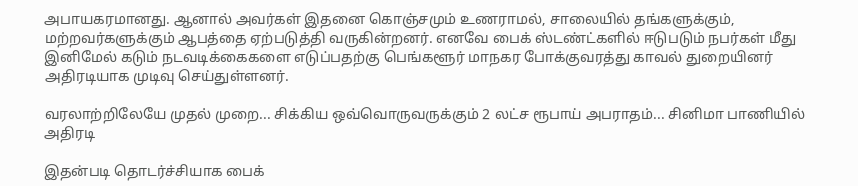அபாயகரமானது. ஆனால் அவர்கள் இதனை கொஞ்சமும் உணராமல், சாலையில் தங்களுக்கும், மற்றவர்களுக்கும் ஆபத்தை ஏற்படுத்தி வருகின்றனர். எனவே பைக் ஸ்டண்ட்களில் ஈடுபடும் நபர்கள் மீது இனிமேல் கடும் நடவடிக்கைகளை எடுப்பதற்கு பெங்களூர் மாநகர போக்குவரத்து காவல் துறையினர் அதிரடியாக முடிவு செய்துள்ளனர்.

வரலாற்றிலேயே முதல் முறை... சிக்கிய ஒவ்வொருவருக்கும் 2 லட்ச ரூபாய் அபராதம்... சினிமா பாணியில் அதிரடி

இதன்படி தொடர்ச்சியாக பைக்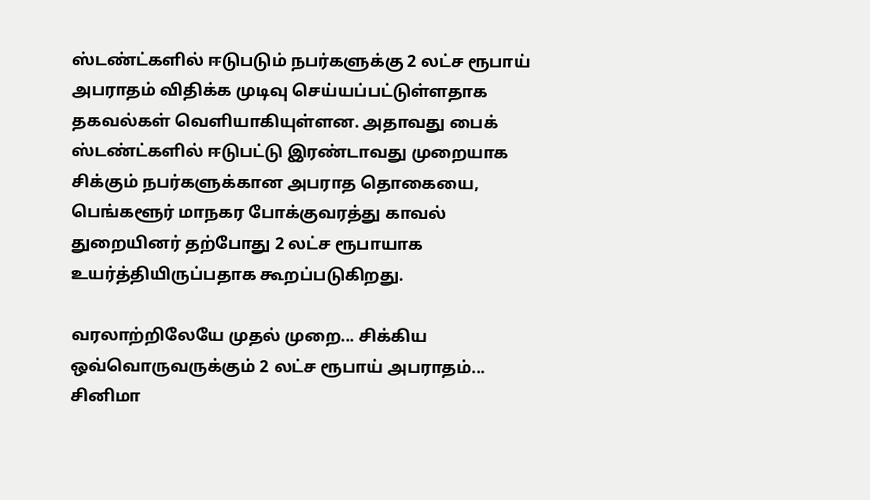ஸ்டண்ட்களில் ஈடுபடும் நபர்களுக்கு 2 லட்ச ரூபாய் அபராதம் விதிக்க முடிவு செய்யப்பட்டுள்ளதாக தகவல்கள் வெளியாகியுள்ளன. அதாவது பைக் ஸ்டண்ட்களில் ஈடுபட்டு இரண்டாவது முறையாக சிக்கும் நபர்களுக்கான அபராத தொகையை, பெங்களூர் மாநகர போக்குவரத்து காவல் துறையினர் தற்போது 2 லட்ச ரூபாயாக உயர்த்தியிருப்பதாக கூறப்படுகிறது.

வரலாற்றிலேயே முதல் முறை... சிக்கிய ஒவ்வொருவருக்கும் 2 லட்ச ரூபாய் அபராதம்... சினிமா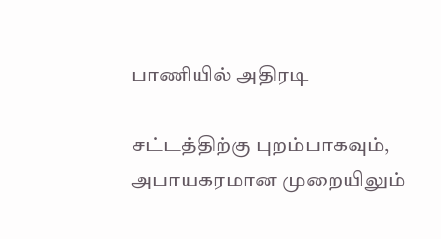பாணியில் அதிரடி

சட்டத்திற்கு புறம்பாகவும், அபாயகரமான முறையிலும்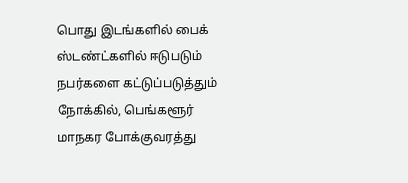பொது இடங்களில் பைக் ஸ்டண்ட்களில் ஈடுபடும் நபர்களை கட்டுப்படுத்தும் நோக்கில், பெங்களூர் மாநகர போக்குவரத்து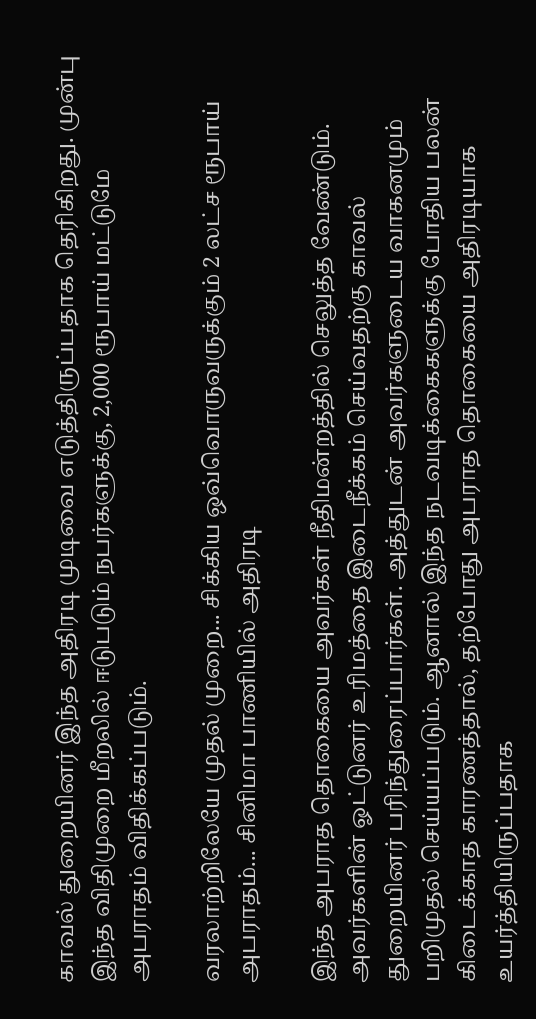காவல் துறையினர் இந்த அதிரடி முடிவை எடுத்திருப்பதாக தெரிகிறது. முன்பு இந்த விதிமுறை மீறலில் ஈடுபடும் நபர்களுக்கு, 2,000 ரூபாய் மட்டுமே அபராதம் விதிக்கப்படும்.

வரலாற்றிலேயே முதல் முறை... சிக்கிய ஒவ்வொருவருக்கும் 2 லட்ச ரூபாய் அபராதம்... சினிமா பாணியில் அதிரடி

இந்த அபராத தொகையை அவர்கள் நீதிமன்றத்தில் செலுத்த வேண்டும். அவர்களின் ஓட்டுனர் உரிமத்தை இடைநீக்கம் செய்வதற்கு காவல் துறையினர் பரிந்துரைப்பார்கள். அத்துடன் அவர்களுடைய வாகனமும் பறிமுதல் செய்யப்படும். ஆனால் இந்த நடவடிக்கைகளுக்கு போதிய பலன் கிடைக்காத காரணத்தால், தற்போது அபராத தொகையை அதிரடியாக உயர்த்தியிருப்பதாக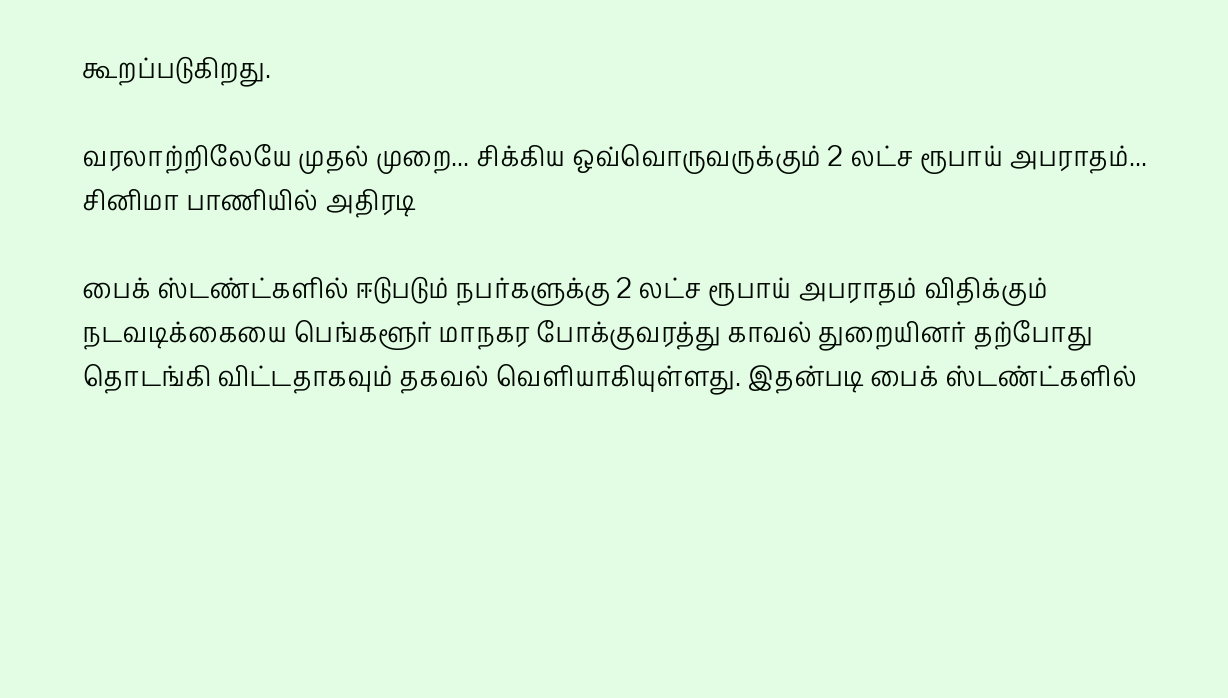கூறப்படுகிறது.

வரலாற்றிலேயே முதல் முறை... சிக்கிய ஒவ்வொருவருக்கும் 2 லட்ச ரூபாய் அபராதம்... சினிமா பாணியில் அதிரடி

பைக் ஸ்டண்ட்களில் ஈடுபடும் நபர்களுக்கு 2 லட்ச ரூபாய் அபராதம் விதிக்கும் நடவடிக்கையை பெங்களூர் மாநகர போக்குவரத்து காவல் துறையினர் தற்போது தொடங்கி விட்டதாகவும் தகவல் வெளியாகியுள்ளது. இதன்படி பைக் ஸ்டண்ட்களில்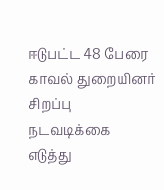ஈடுபட்ட 48 பேரை காவல் துறையினர் சிறப்பு நடவடிக்கை எடுத்து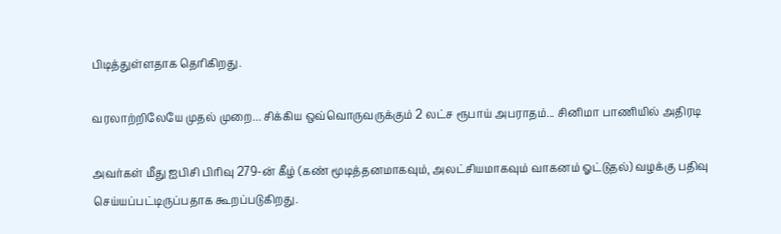பிடித்துள்ளதாக தெரிகிறது.

வரலாற்றிலேயே முதல் முறை... சிக்கிய ஒவ்வொருவருக்கும் 2 லட்ச ரூபாய் அபராதம்... சினிமா பாணியில் அதிரடி

அவர்கள் மீது ஐபிசி பிரிவு 279-ன் கீழ் (கண் மூடித்தனமாகவும், அலட்சியமாகவும் வாகனம் ஓட்டுதல்) வழக்கு பதிவு செய்யப்பட்டிருப்பதாக கூறப்படுகிறது.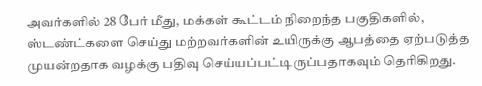அவர்களில் 28 பேர் மீது, மக்கள் கூட்டம் நிறைந்த பகுதிகளில், ஸ்டண்ட்களை செய்து மற்றவர்களின் உயிருக்கு ஆபத்தை ஏற்படுத்த முயன்றதாக வழக்கு பதிவு செய்யப்பட்டிருப்பதாகவும் தெரிகிறது.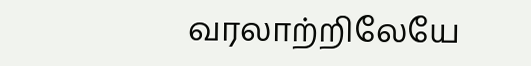வரலாற்றிலேயே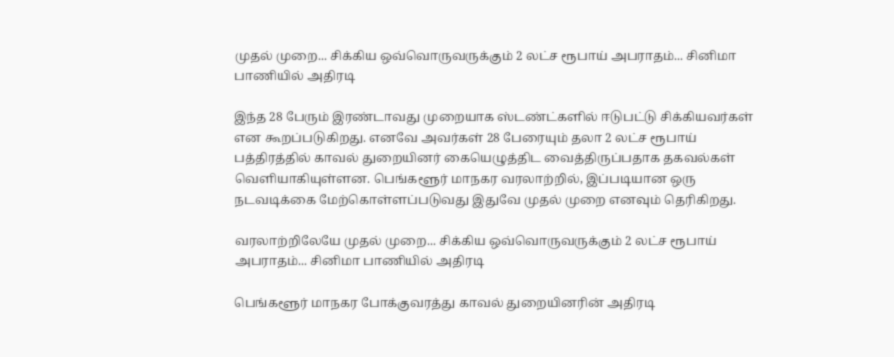முதல் முறை... சிக்கிய ஒவ்வொருவருக்கும் 2 லட்ச ரூபாய் அபராதம்... சினிமா பாணியில் அதிரடி

இந்த 28 பேரும் இரண்டாவது முறையாக ஸ்டண்ட்களில் ஈடுபட்டு சிக்கியவர்கள் என கூறப்படுகிறது. எனவே அவர்கள் 28 பேரையும் தலா 2 லட்ச ரூபாய் பத்திரத்தில் காவல் துறையினர் கையெழுத்திட வைத்திருப்பதாக தகவல்கள் வெளியாகியுள்ளன. பெங்களூர் மாநகர வரலாற்றில், இப்படியான ஒரு நடவடிக்கை மேற்கொள்ளப்படுவது இதுவே முதல் முறை எனவும் தெரிகிறது.

வரலாற்றிலேயே முதல் முறை... சிக்கிய ஒவ்வொருவருக்கும் 2 லட்ச ரூபாய் அபராதம்... சினிமா பாணியில் அதிரடி

பெங்களூர் மாநகர போக்குவரத்து காவல் துறையினரின் அதிரடி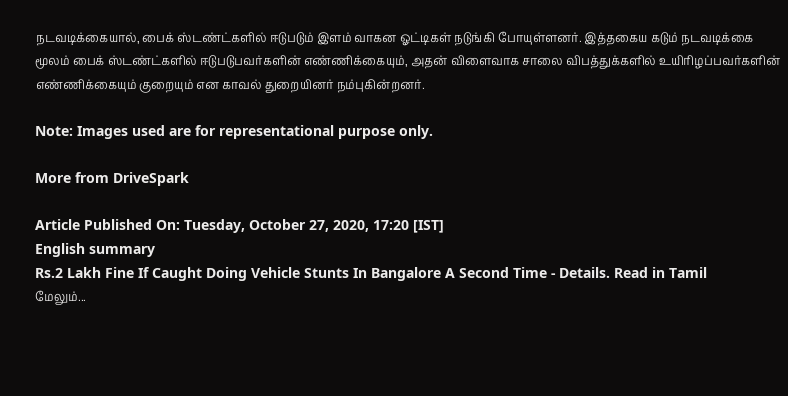நடவடிக்கையால், பைக் ஸ்டண்ட்களில் ஈடுபடும் இளம் வாகன ஓட்டிகள் நடுங்கி போயுள்ளனர். இத்தகைய கடும் நடவடிக்கை மூலம் பைக் ஸ்டண்ட்களில் ஈடுபடுபவர்களின் எண்ணிக்கையும், அதன் விளைவாக சாலை விபத்துக்களில் உயிரிழப்பவர்களின் எண்ணிக்கையும் குறையும் என காவல் துறையினர் நம்புகின்றனர்.

Note: Images used are for representational purpose only.

More from DriveSpark

Article Published On: Tuesday, October 27, 2020, 17:20 [IST]
English summary
Rs.2 Lakh Fine If Caught Doing Vehicle Stunts In Bangalore A Second Time - Details. Read in Tamil
மேலும்...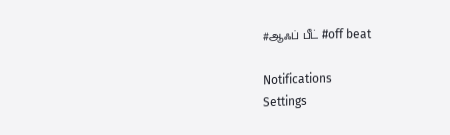#ஆஃப் பீட் #off beat

Notifications
Settings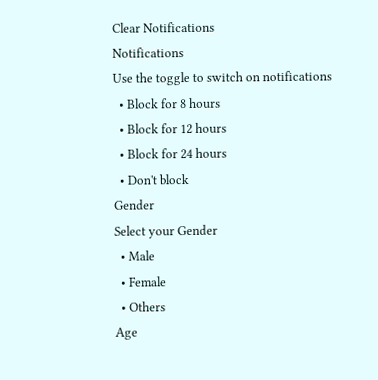Clear Notifications
Notifications
Use the toggle to switch on notifications
  • Block for 8 hours
  • Block for 12 hours
  • Block for 24 hours
  • Don't block
Gender
Select your Gender
  • Male
  • Female
  • Others
Age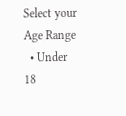Select your Age Range
  • Under 18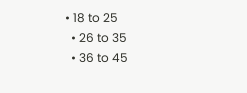• 18 to 25
  • 26 to 35
  • 36 to 45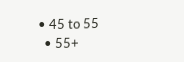• 45 to 55
  • 55+